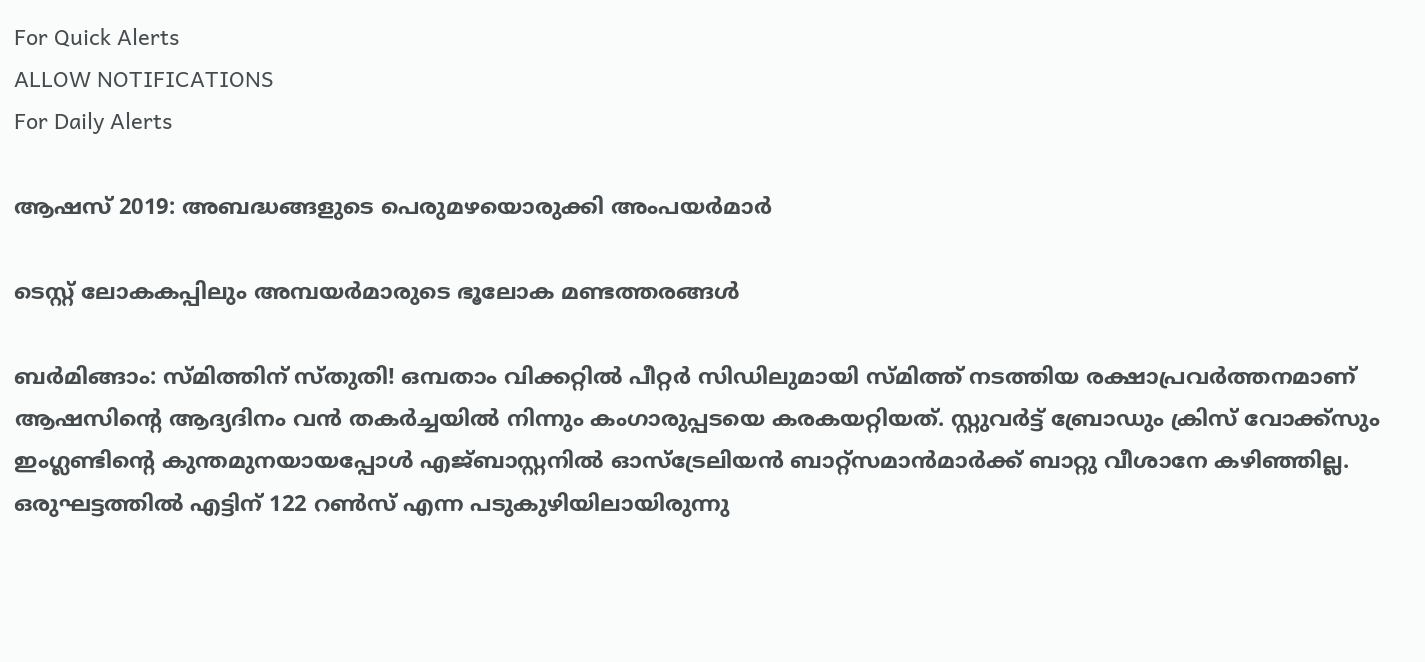For Quick Alerts
ALLOW NOTIFICATIONS
For Daily Alerts

ആഷസ് 2019: അബദ്ധങ്ങളുടെ പെരുമഴയൊരുക്കി അംപയര്‍മാര്‍

ടെസ്റ്റ് ലോകകപ്പിലും അമ്പയര്‍മാരുടെ ഭൂലോക മണ്ടത്തരങ്ങള്‍

ബര്‍മിങ്ങാം: സ്മിത്തിന് സ്തുതി! ഒമ്പതാം വിക്കറ്റില്‍ പീറ്റര്‍ സിഡിലുമായി സ്മിത്ത് നടത്തിയ രക്ഷാപ്രവര്‍ത്തനമാണ് ആഷസിന്റെ ആദ്യദിനം വന്‍ തകര്‍ച്ചയില്‍ നിന്നും കംഗാരുപ്പടയെ കരകയറ്റിയത്. സ്റ്റുവര്‍ട്ട് ബ്രോഡും ക്രിസ് വോക്ക്‌സും ഇംഗ്ലണ്ടിന്റെ കുന്തമുനയായപ്പോള്‍ എജ്ബാസ്റ്റനില്‍ ഓസ്‌ട്രേലിയന്‍ ബാറ്റ്‌സമാന്‍മാര്‍ക്ക് ബാറ്റു വീശാനേ കഴിഞ്ഞില്ല. ഒരുഘട്ടത്തില്‍ എട്ടിന് 122 റണ്‍സ് എന്ന പടുകുഴിയിലായിരുന്നു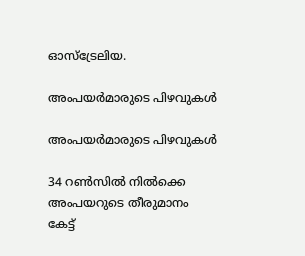ഓസ്‌ട്രേലിയ.

അംപയര്‍മാരുടെ പിഴവുകള്‍

അംപയര്‍മാരുടെ പിഴവുകള്‍

34 റണ്‍സില്‍ നില്‍ക്കെ അംപയറുടെ തീരുമാനം കേട്ട്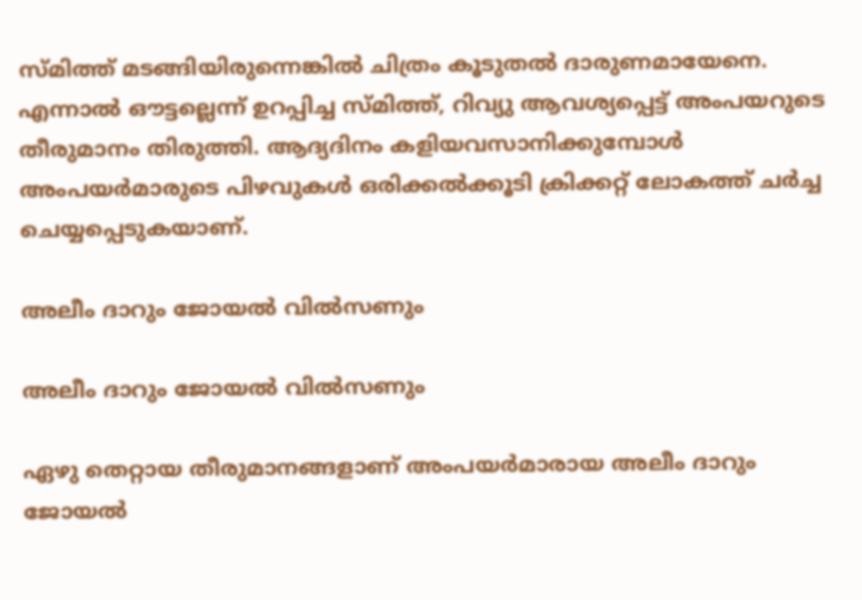സ്മിത്ത് മടങ്ങിയിരുന്നെങ്കില്‍ ചിത്രം കൂടുതല്‍ ദാരുണമായേനെ. എന്നാല്‍ ഔട്ടല്ലെന്ന് ഉറപ്പിച്ച സ്മിത്ത്, റിവ്യു ആവശ്യപ്പെട്ട് അംപയറുടെ തീരുമാനം തിരുത്തി. ആദ്യദിനം കളിയവസാനിക്കുമ്പോള്‍ അംപയര്‍മാരുടെ പിഴവുകള്‍ ഒരിക്കല്‍ക്കൂടി ക്രിക്കറ്റ് ലോകത്ത് ചര്‍ച്ച ചെയ്യപ്പെടുകയാണ്.

അലീം ദാറും ജോയല്‍ വില്‍സണും

അലീം ദാറും ജോയല്‍ വില്‍സണും

ഏഴു തെറ്റായ തീരുമാനങ്ങളാണ് അംപയര്‍മാരായ അലീം ദാറും ജോയല്‍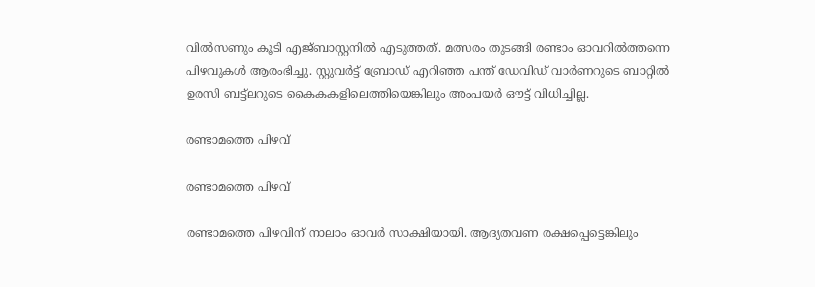വില്‍സണും കൂടി എജ്ബാസ്റ്റനില്‍ എടുത്തത്. മത്സരം തുടങ്ങി രണ്ടാം ഓവറില്‍ത്തന്നെ പിഴവുകള്‍ ആരംഭിച്ചു. സ്റ്റുവര്‍ട്ട് ബ്രോഡ് എറിഞ്ഞ പന്ത് ഡേവിഡ് വാര്‍ണറുടെ ബാറ്റില്‍ ഉരസി ബട്ട്‌ലറുടെ കൈകകളിലെത്തിയെങ്കിലും അംപയര്‍ ഔട്ട് വിധിച്ചില്ല.

രണ്ടാമത്തെ പിഴവ്

രണ്ടാമത്തെ പിഴവ്

രണ്ടാമത്തെ പിഴവിന് നാലാം ഓവര്‍ സാക്ഷിയായി. ആദ്യതവണ രക്ഷപ്പെട്ടെങ്കിലും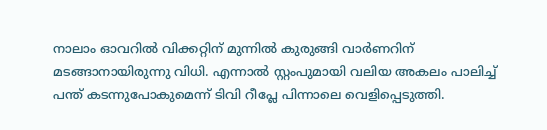നാലാം ഓവറില്‍ വിക്കറ്റിന് മുന്നില്‍ കുരുങ്ങി വാര്‍ണറിന് മടങ്ങാനായിരുന്നു വിധി. എന്നാല്‍ സ്റ്റംപുമായി വലിയ അകലം പാലിച്ച് പന്ത് കടന്നുപോകുമെന്ന് ടിവി റീപ്ലേ പിന്നാലെ വെളിപ്പെടുത്തി.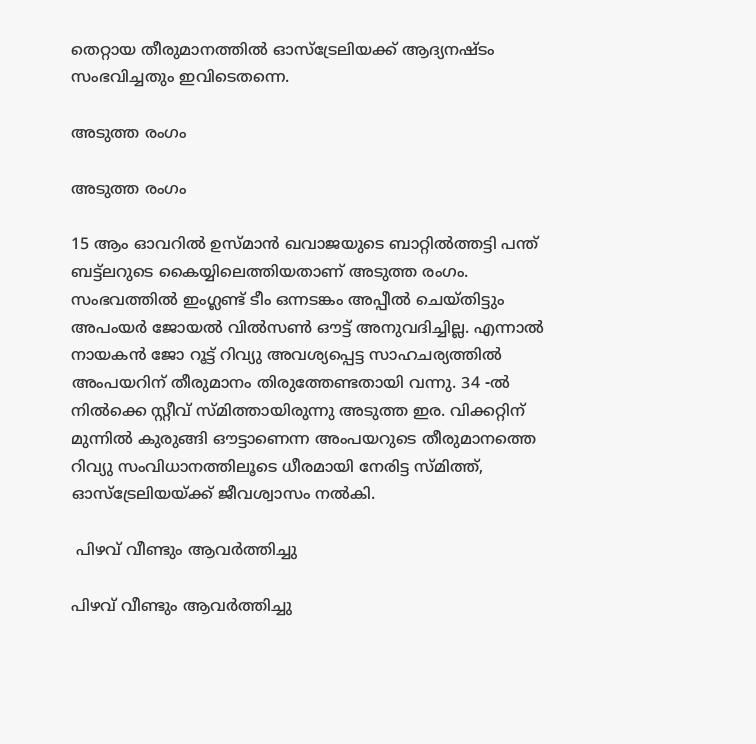തെറ്റായ തീരുമാനത്തില്‍ ഓസ്‌ട്രേലിയക്ക് ആദ്യനഷ്ടം സംഭവിച്ചതും ഇവിടെതന്നെ.

അടുത്ത രംഗം

അടുത്ത രംഗം

15 ആം ഓവറില്‍ ഉസ്മാന്‍ ഖവാജയുടെ ബാറ്റില്‍ത്തട്ടി പന്ത് ബട്ട്‌ലറുടെ കൈയ്യിലെത്തിയതാണ് അടുത്ത രംഗം. സംഭവത്തില്‍ ഇംഗ്ലണ്ട് ടീം ഒന്നടങ്കം അപ്പീല്‍ ചെയ്തിട്ടും അപംയര്‍ ജോയല്‍ വില്‍സണ്‍ ഔട്ട് അനുവദിച്ചില്ല. എന്നാല്‍ നായകന്‍ ജോ റൂട്ട് റിവ്യു അവശ്യപ്പെട്ട സാഹചര്യത്തില്‍ അംപയറിന് തീരുമാനം തിരുത്തേണ്ടതായി വന്നു. 34 -ല്‍ നില്‍ക്കെ സ്റ്റീവ് സ്മിത്തായിരുന്നു അടുത്ത ഇര. വിക്കറ്റിന് മുന്നില്‍ കുരുങ്ങി ഔട്ടാണെന്ന അംപയറുടെ തീരുമാനത്തെ റിവ്യു സംവിധാനത്തിലൂടെ ധീരമായി നേരിട്ട സ്മിത്ത്, ഓസ്‌ട്രേലിയയ്ക്ക് ജീവശ്വാസം നല്‍കി.

 പിഴവ് വീണ്ടും ആവര്‍ത്തിച്ചു

പിഴവ് വീണ്ടും ആവര്‍ത്തിച്ചു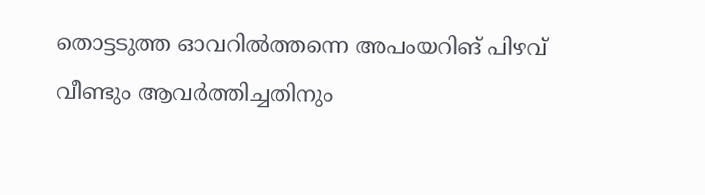തൊട്ടടുത്ത ഓവറില്‍ത്തന്നെ അപംയറിങ് പിഴവ് വീണ്ടും ആവര്‍ത്തിച്ചതിനും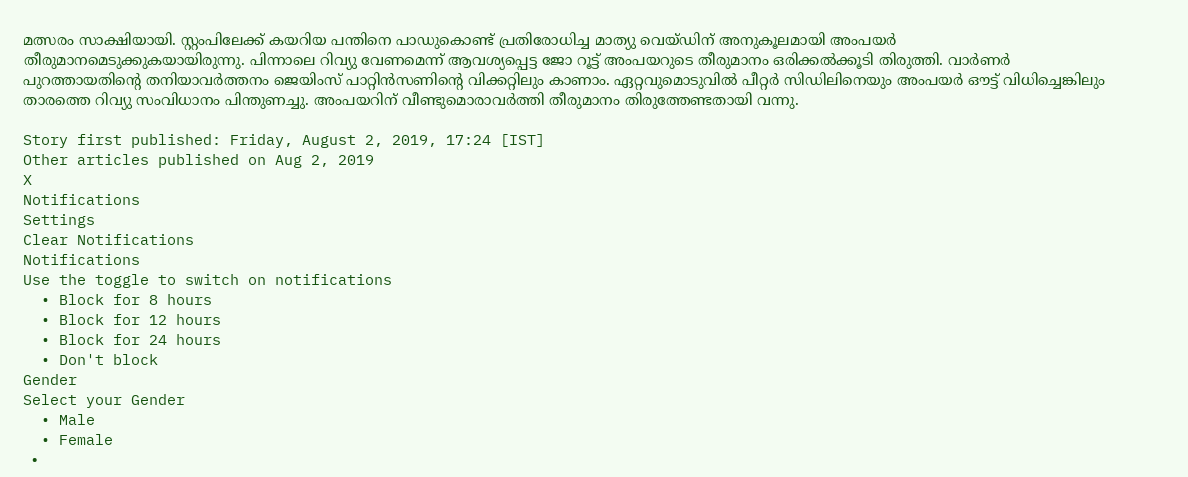മത്സരം സാക്ഷിയായി. സ്റ്റംപിലേക്ക് കയറിയ പന്തിനെ പാഡുകൊണ്ട് പ്രതിരോധിച്ച മാത്യു വെയ്ഡിന് അനുകൂലമായി അംപയര്‍ തീരുമാനമെടുക്കുകയായിരുന്നു. പിന്നാലെ റിവ്യു വേണമെന്ന് ആവശ്യപ്പെട്ട ജോ റൂട്ട് അംപയറുടെ തീരുമാനം ഒരിക്കല്‍ക്കൂടി തിരുത്തി. വാര്‍ണര്‍ പുറത്തായതിന്റെ തനിയാവര്‍ത്തനം ജെയിംസ് പാറ്റിന്‍സണിന്റെ വിക്കറ്റിലും കാണാം. ഏറ്റവുമൊടുവില്‍ പീറ്റര്‍ സിഡിലിനെയും അംപയര്‍ ഔട്ട് വിധിച്ചെങ്കിലും താരത്തെ റിവ്യു സംവിധാനം പിന്തുണച്ചു. അംപയറിന് വീണ്ടുമൊരാവര്‍ത്തി തീരുമാനം തിരുത്തേണ്ടതായി വന്നു.

Story first published: Friday, August 2, 2019, 17:24 [IST]
Other articles published on Aug 2, 2019
X
Notifications
Settings
Clear Notifications
Notifications
Use the toggle to switch on notifications
  • Block for 8 hours
  • Block for 12 hours
  • Block for 24 hours
  • Don't block
Gender
Select your Gender
  • Male
  • Female
  •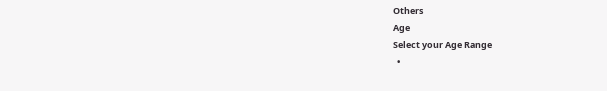Others
Age
Select your Age Range
  •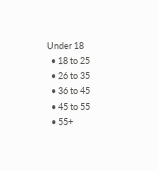Under 18
  • 18 to 25
  • 26 to 35
  • 36 to 45
  • 45 to 55
  • 55+